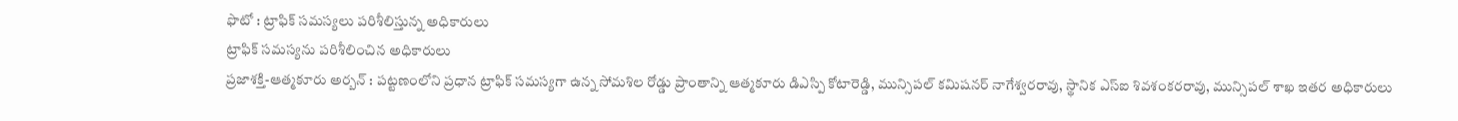ఫొటో : ట్రాఫిక్ సమస్యలు పరిశీలిస్తున్న అధికారులు
ట్రాఫిక్ సమస్యను పరిశీలించిన అధికారులు
ప్రజాశక్తి-ఆత్మకూరు అర్బన్ : పట్టణంలోని ప్రధాన ట్రాఫిక్ సమస్యగా ఉన్న సోమశిల రోడ్డు ప్రాంతాన్ని ఆత్మకూరు డిఎస్పి కోటారెడ్డి, మున్సిపల్ కమిషనర్ నాగేశ్వరరావు, స్థానిక ఎస్ఐ శివశంకరరావు, మున్సిపల్ శాఖ ఇతర అధికారులు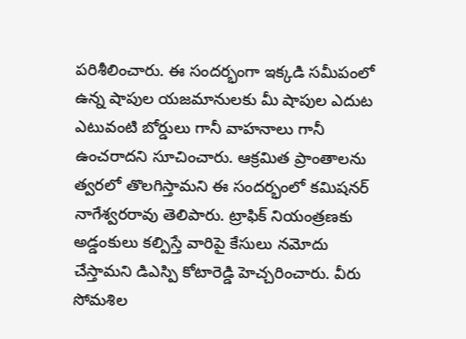పరిశీలించారు. ఈ సందర్భంగా ఇక్కడి సమీపంలో ఉన్న షాపుల యజమానులకు మీ షాపుల ఎదుట ఎటువంటి బోర్డులు గానీ వాహనాలు గానీ ఉంచరాదని సూచించారు. ఆక్రమిత ప్రాంతాలను త్వరలో తొలగిస్తామని ఈ సందర్భంలో కమిషనర్ నాగేశ్వరరావు తెలిపారు. ట్రాఫిక్ నియంత్రణకు అడ్డంకులు కల్పిస్తే వారిపై కేసులు నమోదు చేస్తామని డిఎస్పి కోటారెడ్డి హెచ్చరించారు. వీరు సోమశిల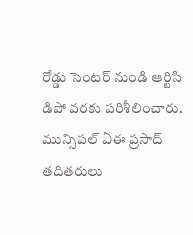రోడ్డు సెంటర్ నుండి ఆర్టిసి డిపో వరకు పరిశీలించారు. మున్సిపల్ ఏఈ ప్రసాద్ తదితరులు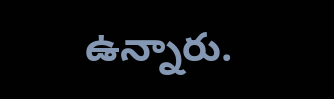ఉన్నారు.